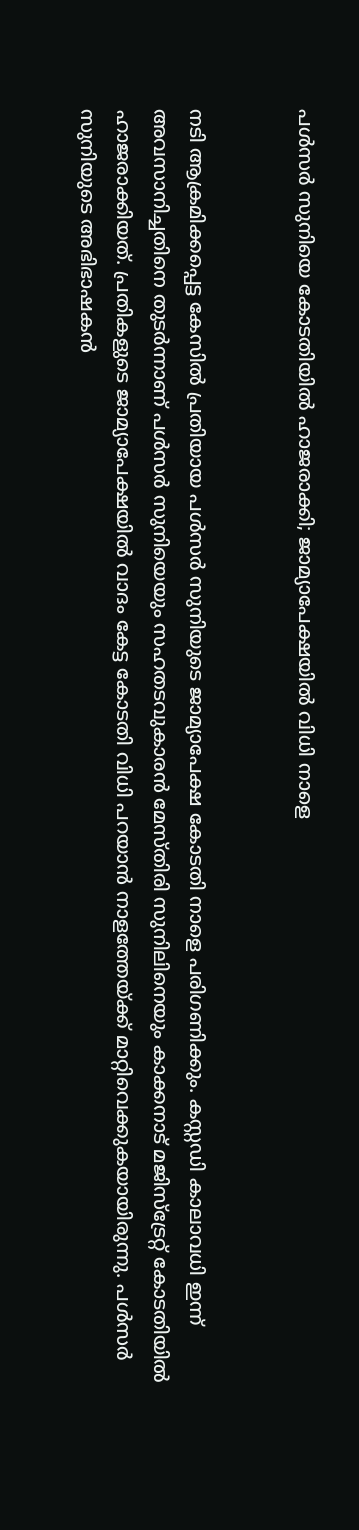പള്‍സര്‍ സുനിയെ കോടതിയില്‍ ഹാജരാക്കി; ജാമ്യാപേക്ഷയില്‍ വിധി നാളെ


നടി ആക്രമിക്കപ്പെട്ട കേസില്‍ പ്രതിയായ പള്‍സര്‍ സുനിയുടെ ജാമ്യാപേക്ഷ കോടതി നാളെ പരിഗണിക്കും. കസ്റ്റഡി കാലാവധി ഇന്ന് അവസാനിച്ചതിനെ തുടര്‍ന്നാണ് പള്‍സര്‍ സുനിയെയും സഹതടവുകാരന്‍ മേസ്തിരി സുനിലിനെയും കാക്കനാട് മജിസ്‌ട്രേറ്റ് കോടതിയില്‍ ഹാജരാക്കിയത്. പ്രതികളുടെ ജാമ്യാപേക്ഷയില്‍ വാദം കേട്ട കോടതി വിധി പറയാന്‍ നാളത്തേയ്ക്ക് മാറ്റിവെക്കുകയായിരുന്നു. പള്‍സര്‍ സുനിയുടെ അഭിഭാഷകന്‍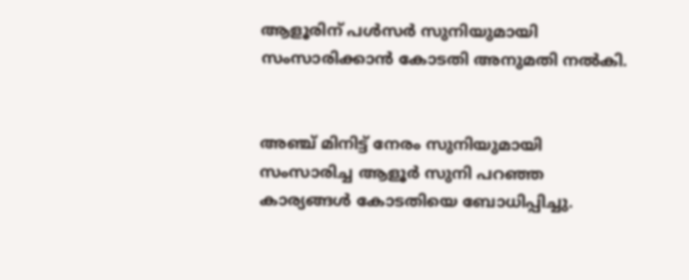ആളൂരിന് പള്‍സര്‍ സുനിയുമായി സംസാരിക്കാന്‍ കോടതി അനുമതി നല്‍കി.


അഞ്ച് മിനിട്ട് നേരം സുനിയുമായി സംസാരിച്ച ആളൂര്‍ സുനി പറഞ്ഞ കാര്യങ്ങള്‍ കോടതിയെ ബോധിപ്പിച്ചു.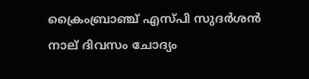ക്രൈംബ്രാഞ്ച് എസ്പി സുദര്‍ശന്‍ നാല് ദിവസം ചോദ്യം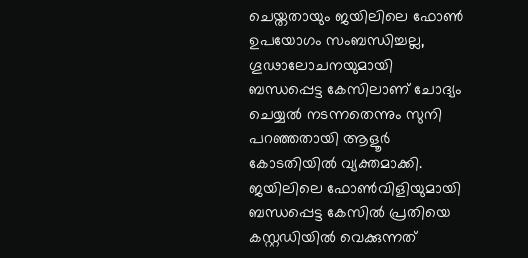ചെയ്തതായും ജയിലിലെ ഫോണ്‍ ഉപയോഗം സംബന്ധിച്ചല്ല, ഗൂഢാലോചനയുമായി ബന്ധപ്പെട്ട കേസിലാണ് ചോദ്യം ചെയ്യല്‍ നടന്നതെന്നും സുനി പറഞ്ഞതായി ആളൂര്‍ കോടതിയില്‍ വ്യക്തമാക്കി.
ജയിലിലെ ഫോണ്‍വിളിയുമായി ബന്ധപ്പെട്ട കേസില്‍ പ്രതിയെ കസ്റ്റഡിയില്‍ വെക്കുന്നത്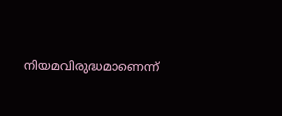നിയമവിരുദ്ധമാണെന്ന്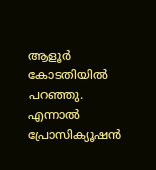ആളൂര്‍ കോടതിയില്‍ പറഞ്ഞു. എന്നാല്‍ പ്രോസിക്യൂഷന്‍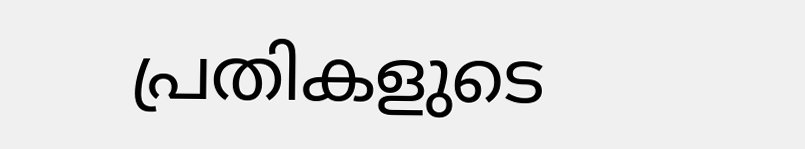പ്രതികളുടെ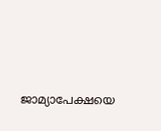ജാമ്യാപേക്ഷയെ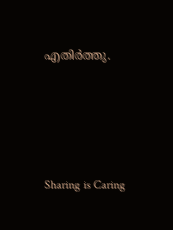എതിര്‍ത്തു.




Sharing is Caring